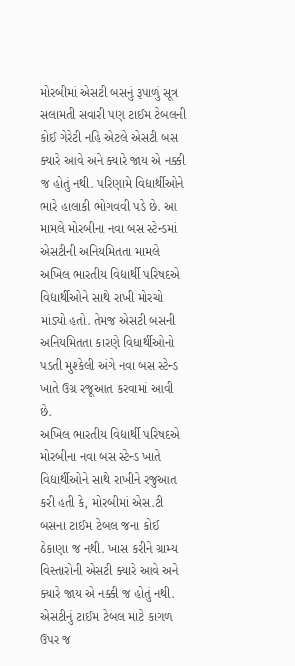મોરબીમાં એસટી બસનું રૂપાળું સૂત્ર સલામતી સવારી પણ ટાઈમ ટેબલની કોઈ ગેરેટી નહિ એટલે એસટી બસ ક્યારે આવે અને ક્યારે જાય એ નક્કી જ હોતું નથી. પરિણામે વિદ્યાર્થીઓને ભારે હાલાકી ભોગવવી પડે છે. આ મામલે મોરબીના નવા બસ સ્ટેન્ડમાં એસટીની અનિયમિતતા મામલે અખિલ ભારતીય વિદ્યાર્થી પરિષદએ વિદ્યાર્થીઓને સાથે રાખી મોરચો માંડ્યો હતો. તેમજ એસટી બસની અનિયમિતતા કારણે વિધાર્થીઓનો પડતી મુશ્કેલી અંગે નવા બસ સ્ટેન્ડ ખાતે ઉગ્ર રજૂઆત કરવામાં આવી છે.
અખિલ ભારતીય વિદ્યાર્થી પરિષદએ મોરબીના નવા બસ સ્ટેન્ડ ખાતે વિદ્યાર્થીઓને સાથે રાખીને રજુઆત કરી હતી કે, મોરબીમાં એસ.ટી બસના ટાઈમ ટેબલ જના કોઈ ઠેકાણા જ નથી. ખાસ કરીને ગ્રામ્ય વિસ્તારોની એસટી ક્યારે આવે અને ક્યારે જાય એ નક્કી જ હોતું નથી. એસટીનું ટાઈમ ટેબલ માટે કાગળ ઉપર જ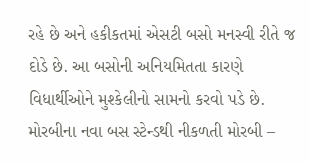રહે છે અને હકીકતમાં એસટી બસો મનસ્વી રીતે જ દોડે છે. આ બસોની અનિયમિતતા કારણે વિધાર્થીઓને મુશ્કેલીનો સામનો કરવો પડે છે. મોરબીના નવા બસ સ્ટેન્ડથી નીકળતી મોરબી –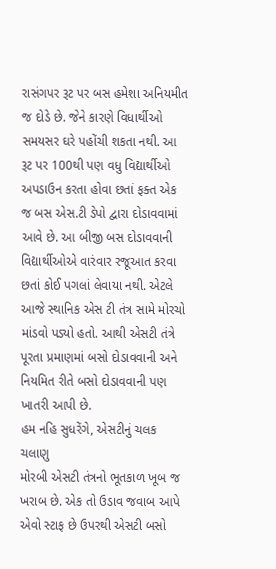રાસંગપર રૂટ પર બસ હમેશા અનિયમીત જ દોડે છે. જેને કારણે વિધાર્થીઓ સમયસર ઘરે પહોંચી શકતા નથી. આ રૂટ પર 100થી પણ વધુ વિદ્યાર્થીઓ અપડાઉન કરતા હોવા છતાં ફક્ત એક જ બસ એસ.ટી ડેપો દ્વારા દોડાવવામાં આવે છે. આ બીજી બસ દોડાવવાની વિદ્યાર્થીઓએ વારંવાર રજૂઆત કરવા છતાં કોઈ પગલાં લેવાયા નથી. એટલે આજે સ્થાનિક એસ ટી તંત્ર સામે મોરચો માંડવો પડ્યો હતો. આથી એસટી તંત્રે પૂરતા પ્રમાણમાં બસો દોડાવવાની અને નિયમિત રીતે બસો દોડાવવાની પણ ખાતરી આપી છે.
હમ નહિ સુધરેંગે, એસટીનું ચલક ચલાણુ
મોરબી એસટી તંત્રનો ભૂતકાળ ખૂબ જ ખરાબ છે. એક તો ઉડાવ જવાબ આપે એવો સ્ટાફ છે ઉપરથી એસટી બસો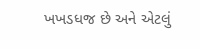ખખડધજ છે અને એટલું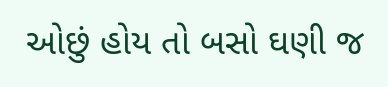ઓછું હોય તો બસો ઘણી જ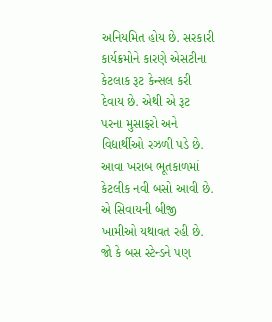અનિયમિત હોય છે. સરકારી કાર્યક્રમોને કારણે એસટીના કેટલાક રૂટ કેન્સલ કરી દેવાય છે. એથી એ રૂટ પરના મુસાફરો અને વિદ્યાર્થીઓ રઝળી પડે છે. આવા ખરાબ ભૂતકાળમાં કેટલીક નવી બસો આવી છે. એ સિવાયની બીજી ખામીઓ યથાવત રહી છે. જો કે બસ સ્ટેન્ડને પણ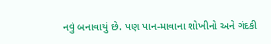નવું બનાવાયું છે. પણ પાન-માવાના શોખીનો અને ગંદકી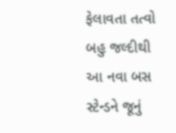ફેલાવતા તત્વો બહુ જલ્દીથી આ નવા બસ સ્ટેન્ડને જૂનું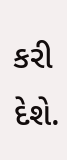કરી દેશે.